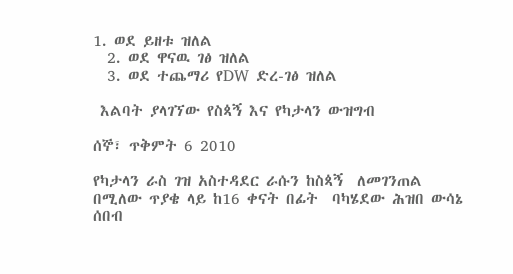1. ወደ ይዘቱ ዝለል
  2. ወደ ዋናዉ ገፅ ዝለል
  3. ወደ ተጨማሪ የDW ድረ-ገፅ ዝለል

 እልባት ያላገኘው የስጳኝ እና የካታላን ውዝግብ

ሰኞ፣ ጥቅምት 6 2010

የካታላን ራስ ገዝ አስተዳደር ራሱን ከስጳኝ  ለመገንጠል በሚለው ጥያቄ ላይ ከ16 ቀናት በፊት  ባካሄደው ሕዝበ ውሳኔ ሰበብ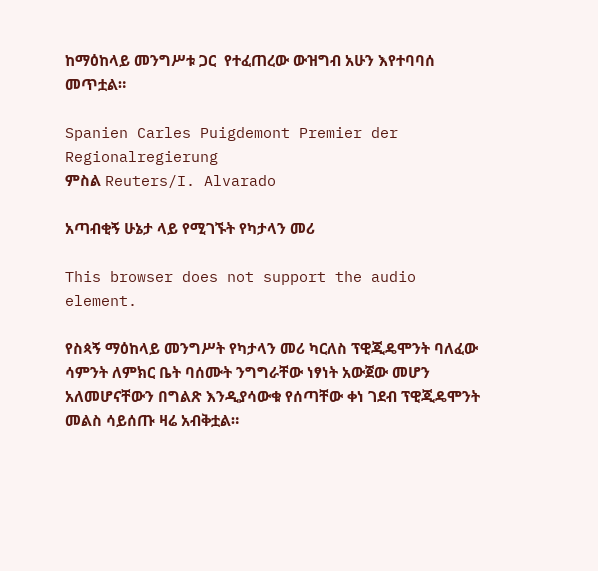ከማዕከላይ መንግሥቱ ጋር  የተፈጠረው ውዝግብ አሁን እየተባባሰ መጥቷል።

Spanien Carles Puigdemont Premier der Regionalregierung
ምስል Reuters/I. Alvarado

አጣብቂኝ ሁኔታ ላይ የሚገኙት የካታላን መሪ

This browser does not support the audio element.

የስጳኝ ማዕከላይ መንግሥት የካታላን መሪ ካርለስ ፕዊጂዴሞንት ባለፈው ሳምንት ለምክር ቤት ባሰሙት ንግግራቸው ነፃነት አውጀው መሆን አለመሆናቸውን በግልጽ እንዲያሳውቁ የሰጣቸው ቀነ ገደብ ፕዊጂዴሞንት መልስ ሳይሰጡ ዛሬ አብቅቷል።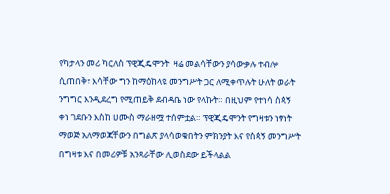የካታላን መሪ ካርለስ ፕዊጂዴሞንት  ዛሬ መልሳቸውን ያሳውቃሉ ተብሎ ሲጠበቅ፣ እሳቸው ግን ከማዕከላዩ መንግሥት ጋር ለሚቀጥሉት ሁለት ወራት ንግግር እንዲደረግ የሚጠይቅ ደብዳቤ ነው የላኩት። በዚህም የተነሳ ስጳኝ ቀነ ገደቡን እስከ ሀሙስ ማራዘሟ ተሰምቷል። ፕዊጂዴሞንት የግዛቱን ነፃነት ማወጅ አለማወጃቸውን በግልጽ ያላሳወቁበትን ምክንያት እና የስጳኝ መንግሥት በግዛቱ እና በመሪዎቹ አንጻራቸው ሊወስደው ይችላልል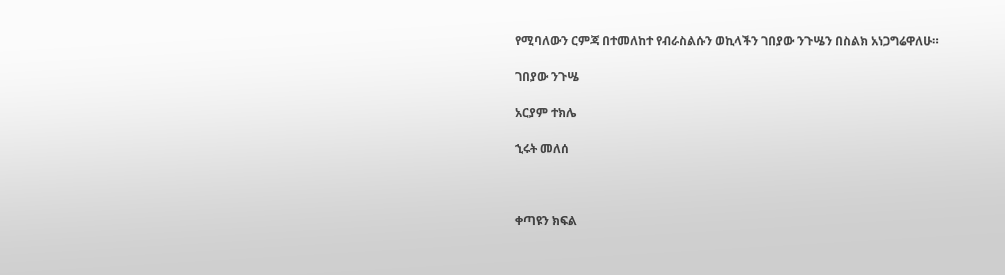የሚባለውን ርምጃ በተመለከተ የብራስልሱን ወኪላችን ገበያው ንጉሤን በስልክ አነጋግሬዋለሁ።

ገበያው ንጉሤ

አርያም ተክሌ

ኂሩት መለሰ



ቀጣዩን ክፍል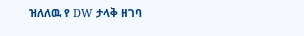ዝለለዉ የ DW ታላቅ ዘገባ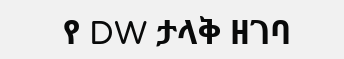የ DW ታላቅ ዘገባ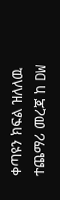ቀጣዩን ክፍል ዝለለዉ ተጨማሪ መረጃ ከ DW